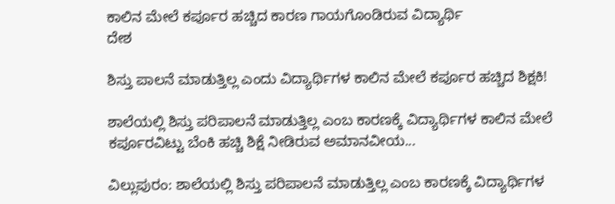ಕಾಲಿನ ಮೇಲೆ ಕರ್ಪೂರ ಹಚ್ಚಿದ ಕಾರಣ ಗಾಯಗೊಂಡಿರುವ ವಿದ್ಯಾರ್ಥಿ
ದೇಶ

ಶಿಸ್ತು ಪಾಲನೆ ಮಾಡುತ್ತಿಲ್ಲ ಎಂದು ವಿದ್ಯಾರ್ಥಿಗಳ ಕಾಲಿನ ಮೇಲೆ ಕರ್ಪೂರ ಹಚ್ಚಿದ ಶಿಕ್ಷಕಿ!

ಶಾಲೆಯಲ್ಲಿ ಶಿಸ್ತು ಪರಿಪಾಲನೆ ಮಾಡುತ್ತಿಲ್ಲ ಎಂಬ ಕಾರಣಕ್ಕೆ ವಿದ್ಯಾರ್ಥಿಗಳ ಕಾಲಿನ ಮೇಲೆ ಕರ್ಪೂರವಿಟ್ಟು ಬೆಂಕಿ ಹಚ್ಚಿ ಶಿಕ್ಷೆ ನೀಡಿರುವ ಅಮಾನವೀಯ...

ವಿಲ್ಲುಪುರಂ: ಶಾಲೆಯಲ್ಲಿ ಶಿಸ್ತು ಪರಿಪಾಲನೆ ಮಾಡುತ್ತಿಲ್ಲ ಎಂಬ ಕಾರಣಕ್ಕೆ ವಿದ್ಯಾರ್ಥಿಗಳ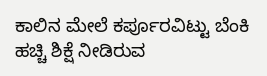ಕಾಲಿನ ಮೇಲೆ ಕರ್ಪೂರವಿಟ್ಟು ಬೆಂಕಿ ಹಚ್ಚಿ ಶಿಕ್ಷೆ ನೀಡಿರುವ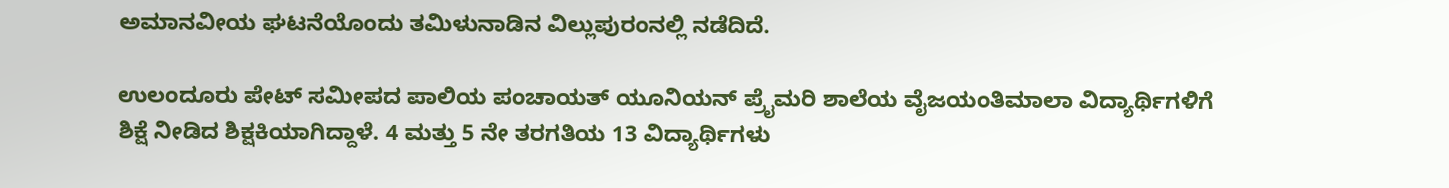ಅಮಾನವೀಯ ಘಟನೆಯೊಂದು ತಮಿಳುನಾಡಿನ ವಿಲ್ಲುಪುರಂನಲ್ಲಿ ನಡೆದಿದೆ.

ಉಲಂದೂರು ಪೇಟ್ ಸಮೀಪದ ಪಾಲಿಯ ಪಂಚಾಯತ್ ಯೂನಿಯನ್ ಪ್ರೈಮರಿ ಶಾಲೆಯ ವೈಜಯಂತಿಮಾಲಾ ವಿದ್ಯಾರ್ಥಿಗಳಿಗೆ ಶಿಕ್ಷೆ ನೀಡಿದ ಶಿಕ್ಷಕಿಯಾಗಿದ್ದಾಳೆ. 4 ಮತ್ತು 5 ನೇ ತರಗತಿಯ 13 ವಿದ್ಯಾರ್ಥಿಗಳು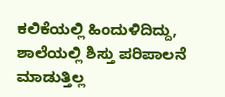ಕಲಿಕೆಯಲ್ಲಿ ಹಿಂದುಳಿದಿದ್ದು, ಶಾಲೆಯಲ್ಲಿ ಶಿಸ್ತು ಪರಿಪಾಲನೆ ಮಾಡುತ್ತಿಲ್ಲ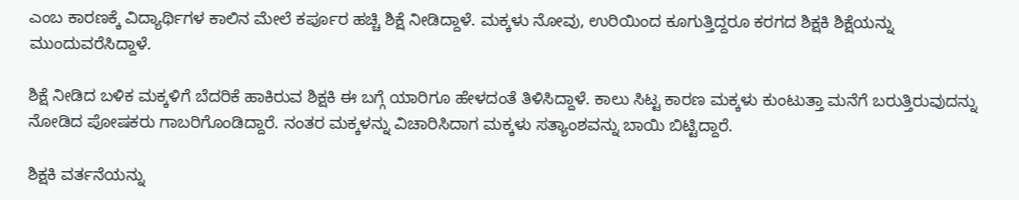ಎಂಬ ಕಾರಣಕ್ಕೆ ವಿದ್ಯಾರ್ಥಿಗಳ ಕಾಲಿನ ಮೇಲೆ ಕರ್ಪೂರ ಹಚ್ಚಿ ಶಿಕ್ಷೆ ನೀಡಿದ್ದಾಳೆ. ಮಕ್ಕಳು ನೋವು, ಉರಿಯಿಂದ ಕೂಗುತ್ತಿದ್ದರೂ ಕರಗದ ಶಿಕ್ಷಕಿ ಶಿಕ್ಷೆಯನ್ನು ಮುಂದುವರೆಸಿದ್ದಾಳೆ.

ಶಿಕ್ಷೆ ನೀಡಿದ ಬಳಿಕ ಮಕ್ಕಳಿಗೆ ಬೆದರಿಕೆ ಹಾಕಿರುವ ಶಿಕ್ಷಕಿ ಈ ಬಗ್ಗೆ ಯಾರಿಗೂ ಹೇಳದಂತೆ ತಿಳಿಸಿದ್ದಾಳೆ. ಕಾಲು ಸಿಟ್ಟ ಕಾರಣ ಮಕ್ಕಳು ಕುಂಟುತ್ತಾ ಮನೆಗೆ ಬರುತ್ತಿರುವುದನ್ನು ನೋಡಿದ ಪೋಷಕರು ಗಾಬರಿಗೊಂಡಿದ್ದಾರೆ. ನಂತರ ಮಕ್ಕಳನ್ನು ವಿಚಾರಿಸಿದಾಗ ಮಕ್ಕಳು ಸತ್ಯಾಂಶವನ್ನು ಬಾಯಿ ಬಿಟ್ಟಿದ್ದಾರೆ.

ಶಿಕ್ಷಕಿ ವರ್ತನೆಯನ್ನು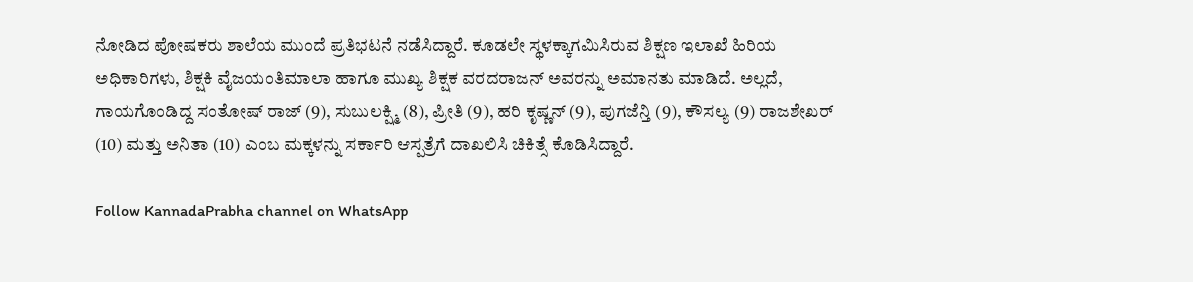ನೋಡಿದ ಪೋಷಕರು ಶಾಲೆಯ ಮುಂದೆ ಪ್ರತಿಭಟನೆ ನಡೆಸಿದ್ದಾರೆ. ಕೂಡಲೇ ಸ್ಥಳಕ್ಕಾಗಮಿಸಿರುವ ಶಿಕ್ಷಣ ಇಲಾಖೆ ಹಿರಿಯ ಅಧಿಕಾರಿಗಳು, ಶಿಕ್ಷಕಿ ವೈಜಯಂತಿಮಾಲಾ ಹಾಗೂ ಮುಖ್ಯ ಶಿಕ್ಷಕ ವರದರಾಜನ್ ಅವರನ್ನು ಅಮಾನತು ಮಾಡಿದೆ. ಅಲ್ಲದೆ, ಗಾಯಗೊಂಡಿದ್ದ ಸಂತೋಷ್ ರಾಜ್ (9), ಸುಬುಲಕ್ಷ್ಮಿ (8), ಪ್ರೀತಿ (9), ಹರಿ ಕೃಷ್ಣನ್ (9), ಪುಗಜೆನ್ತಿ (9), ಕೌಸಲ್ಯ (9) ರಾಜಶೇಖರ್ (10) ಮತ್ತು ಅನಿತಾ (10) ಎಂಬ ಮಕ್ಕಳನ್ನು ಸರ್ಕಾರಿ ಆಸ್ಪತ್ರೆಗೆ ದಾಖಲಿಸಿ ಚಿಕಿತ್ಸೆ ಕೊಡಿಸಿದ್ದಾರೆ.

Follow KannadaPrabha channel on WhatsApp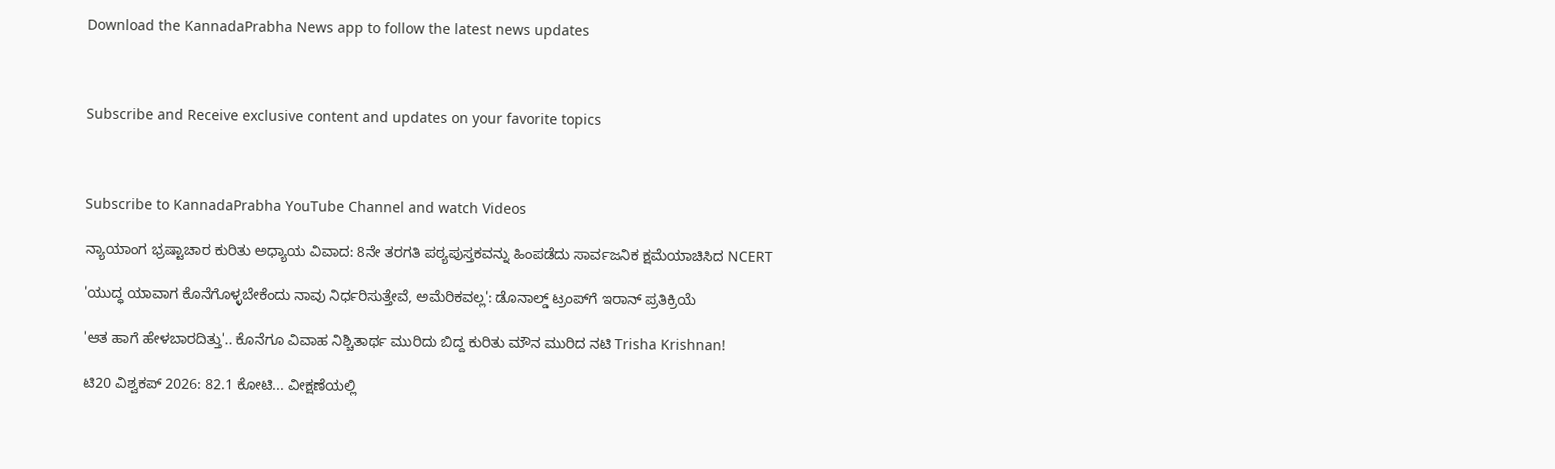Download the KannadaPrabha News app to follow the latest news updates



Subscribe and Receive exclusive content and updates on your favorite topics



Subscribe to KannadaPrabha YouTube Channel and watch Videos

ನ್ಯಾಯಾಂಗ ಭ್ರಷ್ಟಾಚಾರ ಕುರಿತು ಅಧ್ಯಾಯ ವಿವಾದ: 8ನೇ ತರಗತಿ ಪಠ್ಯಪುಸ್ತಕವನ್ನು ಹಿಂಪಡೆದು ಸಾರ್ವಜನಿಕ ಕ್ಷಮೆಯಾಚಿಸಿದ NCERT

'ಯುದ್ಧ ಯಾವಾಗ ಕೊನೆಗೊಳ್ಳಬೇಕೆಂದು ನಾವು ನಿರ್ಧರಿಸುತ್ತೇವೆ, ಅಮೆರಿಕವಲ್ಲ': ಡೊನಾಲ್ಡ್ ಟ್ರಂಪ್‌ಗೆ ಇರಾನ್‌ ಪ್ರತಿಕ್ರಿಯೆ

'ಆತ ಹಾಗೆ ಹೇಳಬಾರದಿತ್ತು'.. ಕೊನೆಗೂ ವಿವಾಹ ನಿಶ್ಚಿತಾರ್ಥ ಮುರಿದು ಬಿದ್ದ ಕುರಿತು ಮೌನ ಮುರಿದ ನಟಿ Trisha Krishnan!

ಟಿ20 ವಿಶ್ವಕಪ್ 2026: 82.1 ಕೋಟಿ... ವೀಕ್ಷಣೆಯಲ್ಲಿ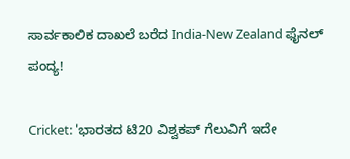ಸಾರ್ವಕಾಲಿಕ ದಾಖಲೆ ಬರೆದ India-New Zealand ಫೈನಲ್ ಪಂದ್ಯ!

Cricket: 'ಭಾರತದ ಟಿ20 ವಿಶ್ವಕಪ್ ಗೆಲುವಿಗೆ ಇದೇ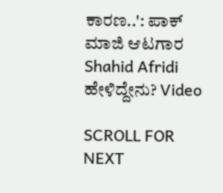ಕಾರಣ..': ಪಾಕ್ ಮಾಜಿ ಆಟಗಾರ Shahid Afridi ಹೇಳಿದ್ದೇನು? Video

SCROLL FOR NEXT